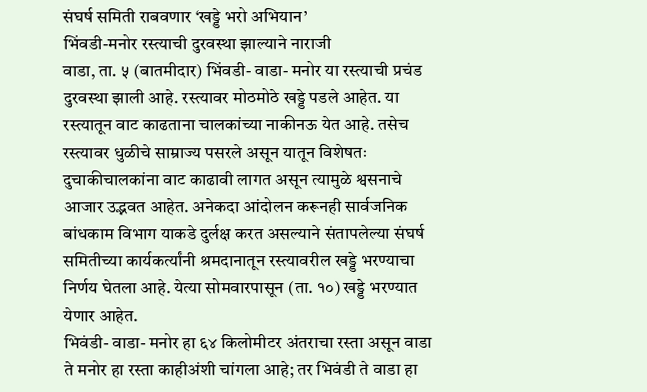संघर्ष समिती राबवणार ‘खड्डे भरो अभियान’
भिंवडी-मनोर रस्त्याची दुरवस्था झाल्याने नाराजी
वाडा, ता. ५ (बातमीदार) भिंवडी- वाडा- मनोर या रस्त्याची प्रचंड दुरवस्था झाली आहे. रस्त्यावर मोठमोठे खड्डे पडले आहेत. या रस्त्यातून वाट काढताना चालकांच्या नाकीनऊ येत आहे. तसेच रस्त्यावर धुळीचे साम्राज्य पसरले असून यातून विशेषतः दुचाकीचालकांना वाट काढावी लागत असून त्यामुळे श्वसनाचे आजार उद्भवत आहेत. अनेकदा आंदोलन करूनही सार्वजनिक बांधकाम विभाग याकडे दुर्लक्ष करत असल्याने संतापलेल्या संघर्ष समितीच्या कार्यकर्त्यांनी श्रमदानातून रस्त्यावरील खड्डे भरण्याचा निर्णय घेतला आहे. येत्या सोमवारपासून (ता. १०) खड्डे भरण्यात येणार आहेत.
भिवंडी- वाडा- मनोर हा ६४ किलोमीटर अंतराचा रस्ता असून वाडा ते मनोर हा रस्ता काहीअंशी चांगला आहे; तर भिवंडी ते वाडा हा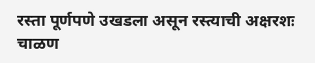रस्ता पूर्णपणे उखडला असून रस्त्याची अक्षरशः चाळण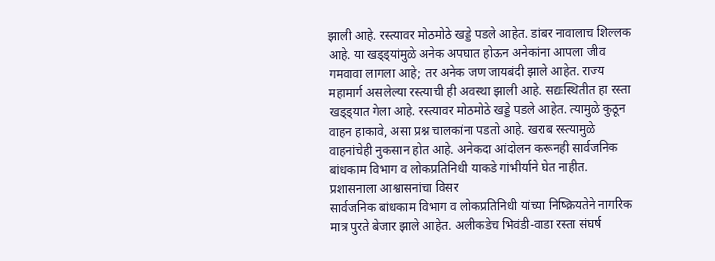झाली आहे. रस्त्यावर मोठमोठे खड्डे पडले आहेत. डांबर नावालाच शिल्लक आहे. या खड्ड्यांमुळे अनेक अपघात होऊन अनेकांना आपला जीव गमवावा लागला आहे; तर अनेक जण जायबंदी झाले आहेत. राज्य महामार्ग असलेल्या रस्त्याची ही अवस्था झाली आहे. सद्यःस्थितीत हा रस्ता खड्ड्यात गेला आहे. रस्त्यावर मोठमोठे खड्डे पडले आहेत. त्यामुळे कुठून वाहन हाकावे, असा प्रश्न चालकांना पडतो आहे. खराब रस्त्यामुळे वाहनांचेही नुकसान होत आहे. अनेकदा आंदोलन करूनही सार्वजनिक बांधकाम विभाग व लोकप्रतिनिधी याकडे गांभीर्याने घेत नाहीत.
प्रशासनाला आश्वासनांचा विसर
सार्वजनिक बांधकाम विभाग व लोकप्रतिनिधी यांच्या निष्क्रियतेने नागरिक मात्र पुरते बेजार झाले आहेत. अलीकडेच भिवंडी-वाडा रस्ता संघर्ष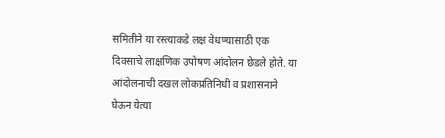समितीने या रस्त्याकडे लक्ष वेधण्यासाठी एक दिवसाचे लाक्षणिक उपोषण आंदोलन छेडले होते. या आंदोलनाची दखल लोकप्रतिनिधी व प्रशासनाने घेऊन येत्या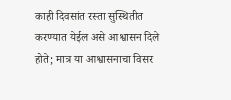काही दिवसांत रस्ता सुस्थितीत करण्यात येईल असे आश्वासन दिले होते; मात्र या आश्वासनाचा विसर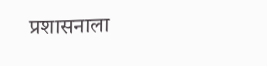प्रशासनाला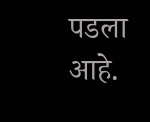पडला आहे.